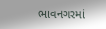ભાવનગરમાં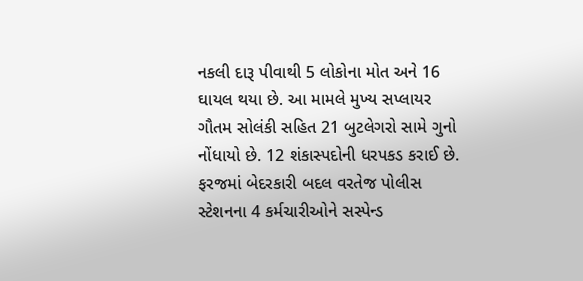નકલી દારૂ પીવાથી 5 લોકોના મોત અને 16 ઘાયલ થયા છે. આ મામલે મુખ્ય સપ્લાયર ગૌતમ સોલંકી સહિત 21 બુટલેગરો સામે ગુનો નોંધાયો છે. 12 શંકાસ્પદોની ધરપકડ કરાઈ છે. ફરજમાં બેદરકારી બદલ વરતેજ પોલીસ સ્ટેશનના 4 કર્મચારીઓને સસ્પેન્ડ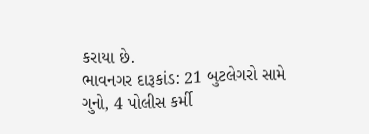કરાયા છે.
ભાવનગર દારૂકાંડ: 21 બુટલેગરો સામે ગુનો, 4 પોલીસ કર્મી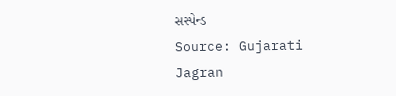સસ્પેન્ડ
Source: Gujarati Jagran